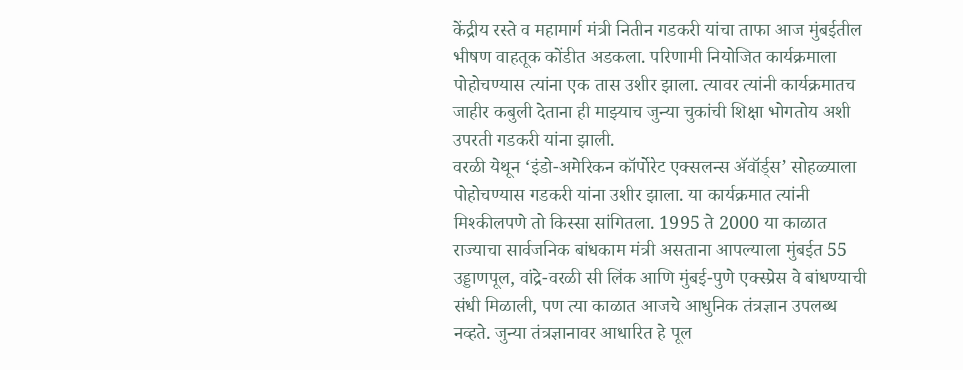केंद्रीय रस्ते व महामार्ग मंत्री नितीन गडकरी यांचा ताफा आज मुंबईतील भीषण वाहतूक कोंडीत अडकला. परिणामी नियोजित कार्यक्रमाला पोहोचण्यास त्यांना एक तास उशीर झाला. त्यावर त्यांनी कार्यक्रमातच जाहीर कबुली देताना ही माझ्याच जुन्या चुकांची शिक्षा भोगतोय अशी उपरती गडकरी यांना झाली.
वरळी येथून ‘इंडो-अमेरिकन कॉर्पोरेट एक्सलन्स ॲवॉर्ड्स’ सोहळ्याला पोहोचण्यास गडकरी यांना उशीर झाला. या कार्यक्रमात त्यांनी मिश्कीलपणे तो किस्सा सांगितला. 1995 ते 2000 या काळात राज्याचा सार्वजनिक बांधकाम मंत्री असताना आपल्याला मुंबईत 55 उड्डाणपूल, वांद्रे-वरळी सी लिंक आणि मुंबई-पुणे एक्स्प्रेस वे बांधण्याची संधी मिळाली, पण त्या काळात आजचे आधुनिक तंत्रज्ञान उपलब्ध नव्हते. जुन्या तंत्रज्ञानावर आधारित हे पूल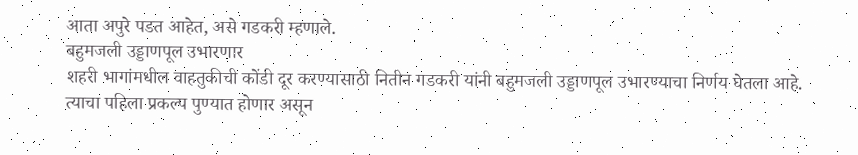आता अपुरे पडत आहेत, असे गडकरी म्हणाले.
बहुमजली उड्डाणपूल उभारणार
शहरी भागांमधील वाहतुकीची कोंडी दूर करण्यासाठी नितीन गडकरी यांनी बहुमजली उड्डाणपूल उभारण्याचा निर्णय घेतला आहे. त्याचा पहिला प्रकल्प पुण्यात होणार असून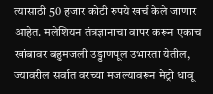त्यासाठी 50 हजार कोटी रुपये खर्च केले जाणार आहेत. मलेशियन तंत्रज्ञानाचा वापर करून एकाच खांबावर बहुमजली उड्डाणपूल उभारता येतील, ज्यावरील सर्वात वरच्या मजल्यावरून मेट्रो धावू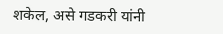शकेल, असे गडकरी यांनी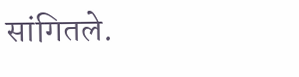सांगितले.